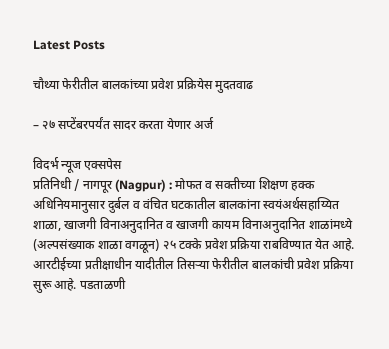Latest Posts

चौथ्या फेरीतील बालकांच्या प्रवेश प्रक्रियेस मुदतवाढ

– २७ सप्टेंबरपर्यंत सादर करता येणार अर्ज

विदर्भ न्यूज एक्सपेस
प्रतिनिधी / नागपूर (Nagpur) : मोफत व सक्तीच्या शिक्षण हक्क अधिनियमानुसार दुर्बल व वंचित घटकातील बालकांना स्वयंअर्थसहाय्यित शाळा, खाजगी विनाअनुदानित व खाजगी कायम विनाअनुदानित शाळांमध्ये (अल्पसंख्याक शाळा वगळून) २५ टक्के प्रवेश प्रक्रिया राबविण्यात येत आहे. आरटीईच्या प्रतीक्षाधीन यादीतील तिसऱ्या फेरीतील बालकांची प्रवेश प्रक्रिया सुरू आहे. पडताळणी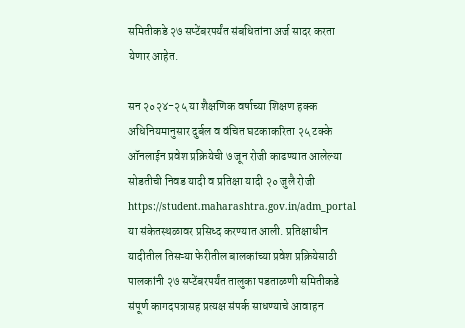समितीकडे २७ सप्टेंबरपर्यंत संबधितांना अर्ज सादर करता येणार आहेत.

सन २०२४-२५ या शैक्षणिक वर्षाच्या शिक्षण हक्क अधिनियमानुसार दुर्बल व वंचित घटकाकरिता २५ टक्के ऑनलाईन प्रवेश प्रक्रियेची ७ जून रोजी काढण्यात आलेल्या सोडतीची निवड यादी व प्रतिक्षा यादी २० जुलै रोजी https://student.maharashtra.gov.in/adm_portal या संकेतस्थळावर प्रसिध्द करण्यात आली. प्रतिक्षाधीन यादीतील तिसऱ्या फेरीतील बालकांच्या प्रवेश प्रक्रियेसाठी पालकांनी २७ सप्टेंबरपर्यंत तालुका पडताळणी समितीकडे संपूर्ण कागदपत्रासह प्रत्यक्ष संपर्क साधण्याचे आवाहन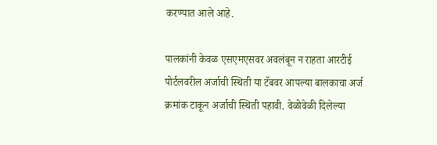करण्यात आले आहे.

पालकांनी केवळ एसएमएसवर अवलंबून न राहता आरटीई पोर्टलवरील अर्जाची स्थिती या टॅबवर आपल्या बालकाचा अर्ज क्रमांक टाकून अर्जाची स्थिती पहावी. वेळोवेळी दिलेल्या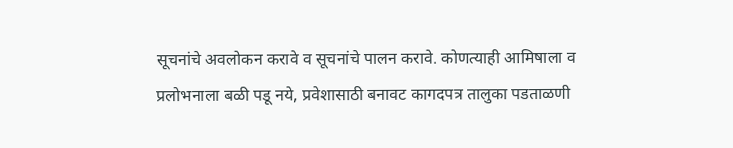सूचनांचे अवलोकन करावे व सूचनांचे पालन करावे. कोणत्याही आमिषाला व प्रलोभनाला बळी पडू नये, प्रवेशासाठी बनावट कागदपत्र तालुका पडताळणी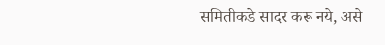समितीकडे सादर करू नये, असे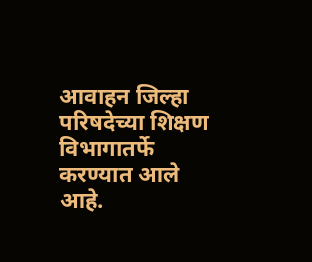आवाहन जिल्हा परिषदेच्या शिक्षण विभागातर्फे करण्यात आले आहे.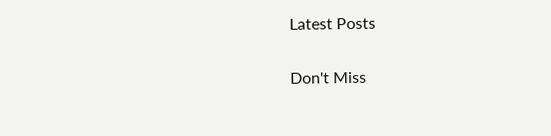Latest Posts

Don't Miss